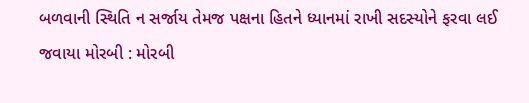બળવાની સ્થિતિ ન સર્જાય તેમજ પક્ષના હિતને ધ્યાનમાં રાખી સદસ્યોને ફરવા લઈ જવાયા મોરબી : મોરબી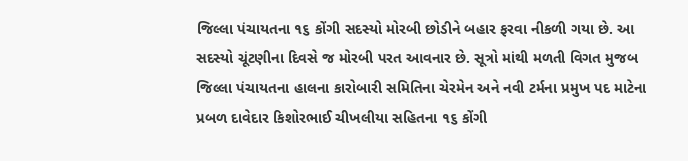જિલ્લા પંચાયતના ૧૬ કોંગી સદસ્યો મોરબી છોડીને બહાર ફરવા નીકળી ગયા છે. આ સદસ્યો ચૂંટણીના દિવસે જ મોરબી પરત આવનાર છે. સૂત્રો માંથી મળતી વિગત મુજબ જિલ્લા પંચાયતના હાલના કારોબારી સમિતિના ચેરમેન અને નવી ટર્મના પ્રમુખ પદ માટેના પ્રબળ દાવેદાર કિશોરભાઈ ચીખલીયા સહિતના ૧૬ કોંગી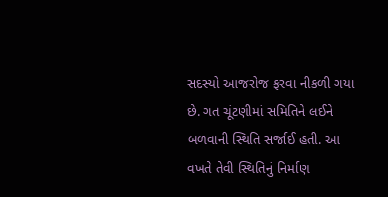સદસ્યો આજરોજ ફરવા નીકળી ગયા છે. ગત ચૂંટણીમાં સમિતિને લઈને બળવાની સ્થિતિ સર્જાઈ હતી. આ વખતે તેવી સ્થિતિનું નિર્માણ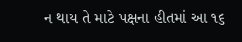ન થાય તે માટે પક્ષના હીતમાં આ ૧૬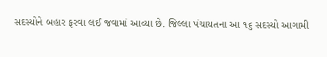સદસ્યોને બહાર ફરવા લઈ જવામાં આવ્યા છે. જિલ્લા પંચાયતના આ ૧૬ સદસ્યો આગામી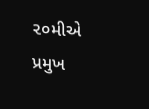૨૦મીએ પ્રમુખ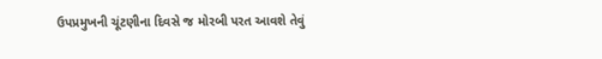ઉપપ્રમુખની ચૂંટણીના દિવસે જ મોરબી પરત આવશે તેવું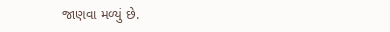જાણવા મળ્યું છે.